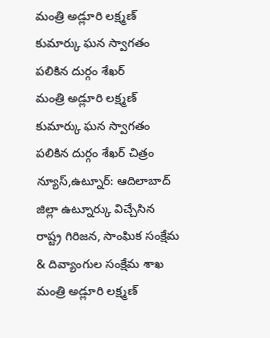మంత్రి అడ్లూరి లక్ష్మణ్ కుమార్కు ఘన స్వాగతం పలికిన దుర్గం శేఖర్
మంత్రి అడ్లూరి లక్ష్మణ్ కుమార్కు ఘన స్వాగతం పలికిన దుర్గం శేఖర్ చిత్రం న్యూస్,ఉట్నూర్: ఆదిలాబాద్ జిల్లా ఉట్నూర్కు విచ్చేసిన రాష్ట్ర గిరిజన, సాంఘిక సంక్షేమ & దివ్యాంగుల సంక్షేమ శాఖ మంత్రి అడ్లూరి లక్ష్మణ్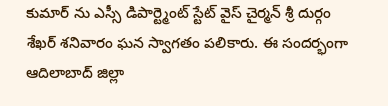కుమార్ ను ఎస్సీ డిపార్ట్మెంట్ స్టేట్ వైస్ చైర్మన్ శ్రీ దుర్గం శేఖర్ శనివారం ఘన స్వాగతం పలికారు. ఈ సందర్భంగా ఆదిలాబాద్ జిల్లా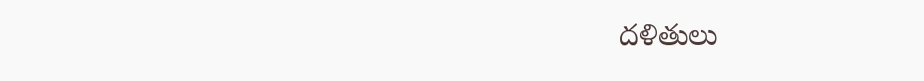దళితులు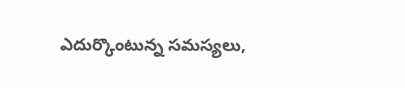ఎదుర్కొంటున్న సమస్యలు,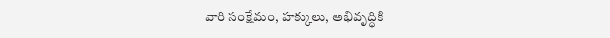వారి సంక్షేమం, హక్కులు, అభివృద్ధికి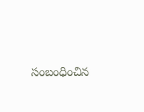సంబంధించిన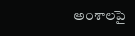అంశాలపై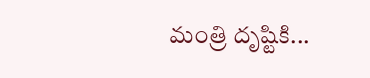మంత్రి దృష్టికి...